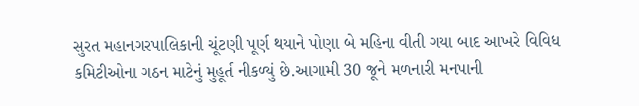સુરત મહાનગરપાલિકાની ચૂંટણી પૂર્ણ થયાને પોણા બે મહિના વીતી ગયા બાદ આખરે વિવિધ કમિટીઓના ગઠન માટેનું મુહૂર્ત નીકળ્યું છે.આગામી 30 જૂને મળનારી મનપાની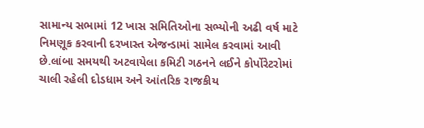સામાન્ય સભામાં 12 ખાસ સમિતિઓના સભ્યોની અઢી વર્ષ માટે નિમણૂક કરવાની દરખાસ્ત એજન્ડામાં સામેલ કરવામાં આવી છે.લાંબા સમયથી અટવાયેલા કમિટી ગઠનને લઈને કોર્પોરેટરોમાં ચાલી રહેલી દોડધામ અને આંતરિક રાજકીય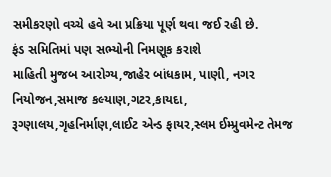સમીકરણો વચ્ચે હવે આ પ્રક્રિયા પૂર્ણ થવા જઈ રહી છે.
ફંડ સમિતિમાં પણ સભ્યોની નિમણૂક કરાશે
માહિતી મુજબ આરોગ્ય,જાહેર બાંધકામ, પાણી, નગર નિયોજન,સમાજ કલ્યાણ,ગટર,કાયદા, રૂગ્ણાલય,ગૃહનિર્માણ,લાઈટ એન્ડ ફાયર,સ્લમ ઈમ્પ્રુવમેન્ટ તેમજ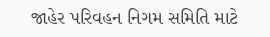જાહેર પરિવહન નિગમ સમિતિ માટે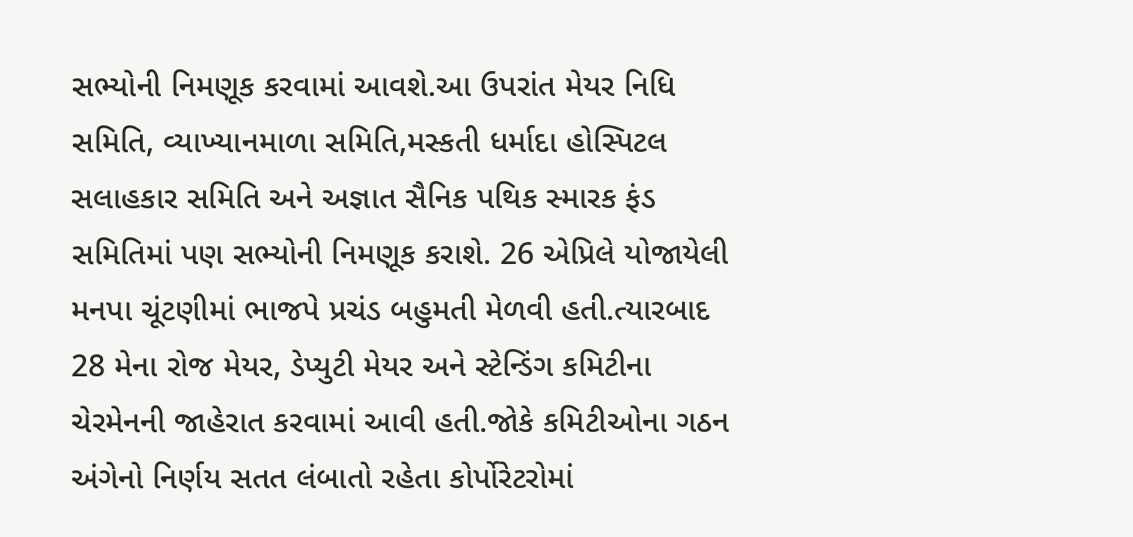સભ્યોની નિમણૂક કરવામાં આવશે.આ ઉપરાંત મેયર નિધિ સમિતિ, વ્યાખ્યાનમાળા સમિતિ,મસ્કતી ધર્માદા હોસ્પિટલ સલાહકાર સમિતિ અને અજ્ઞાત સૈનિક પથિક સ્મારક ફંડ સમિતિમાં પણ સભ્યોની નિમણૂક કરાશે. 26 એપ્રિલે યોજાયેલી મનપા ચૂંટણીમાં ભાજપે પ્રચંડ બહુમતી મેળવી હતી.ત્યારબાદ 28 મેના રોજ મેયર, ડેપ્યુટી મેયર અને સ્ટેન્ડિંગ કમિટીના ચેરમેનની જાહેરાત કરવામાં આવી હતી.જોકે કમિટીઓના ગઠન અંગેનો નિર્ણય સતત લંબાતો રહેતા કોર્પોરેટરોમાં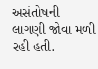અસંતોષની લાગણી જોવા મળી રહી હતી.